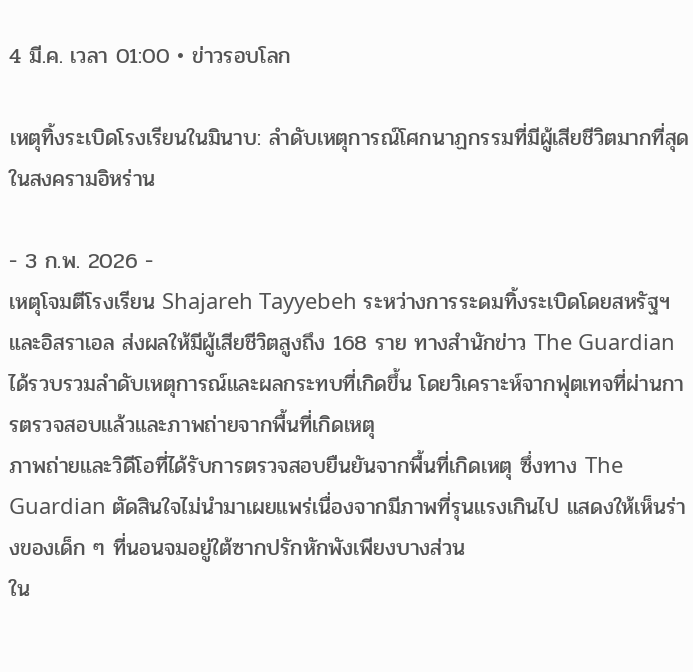4 มี.ค. เวลา 01:00 • ข่าวรอบโลก

เหตุทิ้งระเบิดโรงเรียนในมินาบ: ลำดับเหตุการณ์โศกนาฏกรรมที่มีผู้เสียชีวิตมากที่สุดในสงครามอิหร่าน

- 3 ก.พ. 2026 -
เหตุโจมตีโรงเรียน Shajareh Tayyebeh ระหว่างการระดมทิ้งระเบิดโดยสหรัฐฯ และอิสราเอล ส่งผลให้มีผู้เสียชีวิตสูงถึง 168 ราย ทางสำนักข่าว The Guardian ได้รวบรวมลำดับเหตุการณ์และผลกระทบที่เกิดขึ้น โดยวิเคราะห์จากฟุตเทจที่ผ่านการตรวจสอบแล้วและภาพถ่ายจากพื้นที่เกิดเหตุ
ภาพถ่ายและวิดีโอที่ได้รับการตรวจสอบยืนยันจากพื้นที่เกิดเหตุ ซึ่งทาง The Guardian ตัดสินใจไม่นำมาเผยแพร่เนื่องจากมีภาพที่รุนแรงเกินไป แสดงให้เห็นร่างของเด็ก ๆ ที่นอนจมอยู่ใต้ซากปรักหักพังเพียงบางส่วน
ใน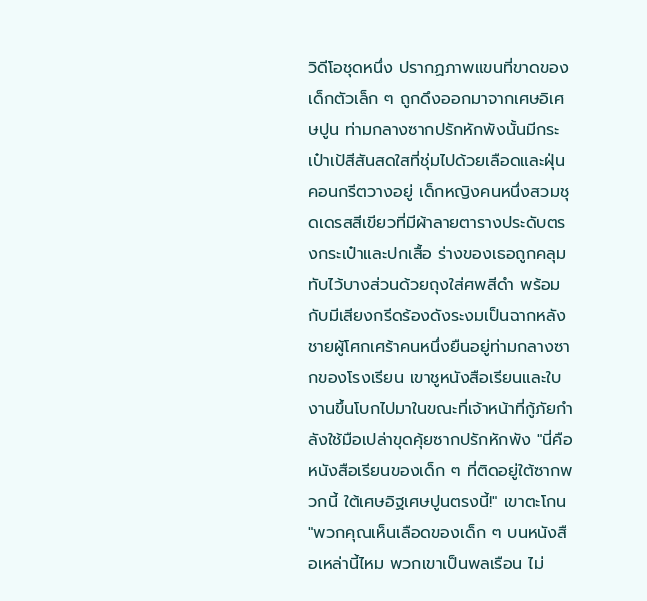วิดีโอชุดหนึ่ง ปรากฏภาพแขนที่ขาดของเด็กตัวเล็ก ๆ ถูกดึงออกมาจากเศษอิเศษปูน ท่ามกลางซากปรักหักพังนั้นมีกระเป๋าเป้สีสันสดใสที่ชุ่มไปด้วยเลือดและฝุ่นคอนกรีตวางอยู่ เด็กหญิงคนหนึ่งสวมชุดเดรสสีเขียวที่มีผ้าลายตารางประดับตรงกระเป๋าและปกเสื้อ ร่างของเธอถูกคลุมทับไว้บางส่วนด้วยถุงใส่ศพสีดำ พร้อมกับมีเสียงกรีดร้องดังระงมเป็นฉากหลัง
ชายผู้โศกเศร้าคนหนึ่งยืนอยู่ท่ามกลางซากของโรงเรียน เขาชูหนังสือเรียนและใบงานขึ้นโบกไปมาในขณะที่เจ้าหน้าที่กู้ภัยกำลังใช้มือเปล่าขุดคุ้ยซากปรักหักพัง "นี่คือหนังสือเรียนของเด็ก ๆ ที่ติดอยู่ใต้ซากพวกนี้ ใต้เศษอิฐเศษปูนตรงนี้!" เขาตะโกน "พวกคุณเห็นเลือดของเด็ก ๆ บนหนังสือเหล่านี้ไหม พวกเขาเป็นพลเรือน ไม่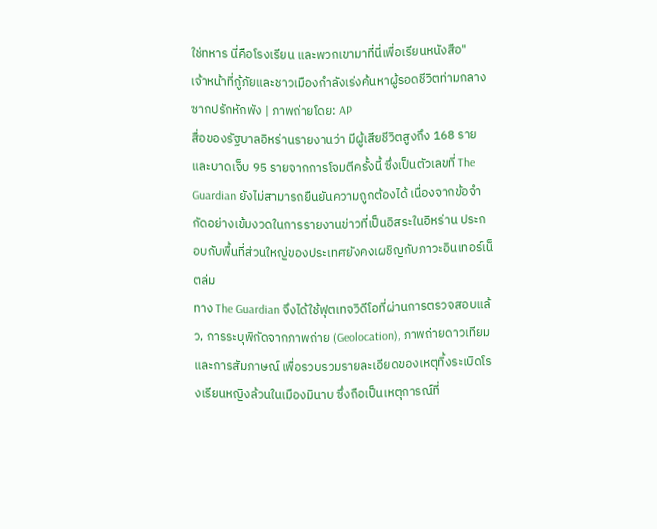ใช่ทหาร นี่คือโรงเรียน และพวกเขามาที่นี่เพื่อเรียนหนังสือ"
เจ้าหน้าที่กู้ภัยและชาวเมืองกำลังเร่งค้นหาผู้รอดชีวิตท่ามกลางซากปรักหักพัง | ภาพถ่ายโดย: AP
สื่อของรัฐบาลอิหร่านรายงานว่า มีผู้เสียชีวิตสูงถึง 168 ราย และบาดเจ็บ 95 รายจากการโจมตีครั้งนี้ ซึ่งเป็นตัวเลขที่ The Guardian ยังไม่สามารถยืนยันความถูกต้องได้ เนื่องจากข้อจำกัดอย่างเข้มงวดในการรายงานข่าวที่เป็นอิสระในอิหร่าน ประกอบกับพื้นที่ส่วนใหญ่ของประเทศยังคงเผชิญกับภาวะอินเทอร์เน็ตล่ม
ทาง The Guardian จึงได้ใช้ฟุตเทจวิดีโอที่ผ่านการตรวจสอบแล้ว, การระบุพิกัดจากภาพถ่าย (Geolocation), ภาพถ่ายดาวเทียม และการสัมภาษณ์ เพื่อรวบรวมรายละเอียดของเหตุทิ้งระเบิดโรงเรียนหญิงล้วนในเมืองมินาบ ซึ่งถือเป็นเหตุการณ์ที่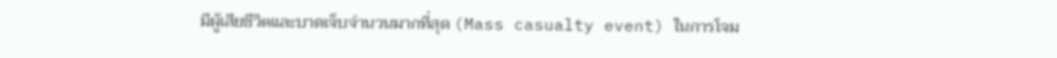มีผู้เสียชีวิตและบาดเจ็บจำนวนมากที่สุด (Mass casualty event) ในการโจม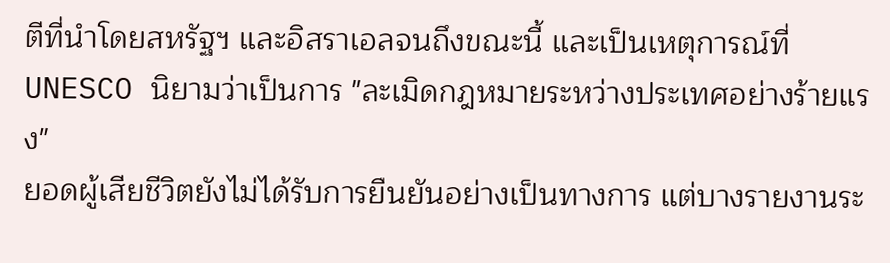ตีที่นำโดยสหรัฐฯ และอิสราเอลจนถึงขณะนี้ และเป็นเหตุการณ์ที่ UNESCO นิยามว่าเป็นการ "ละเมิดกฎหมายระหว่างประเทศอย่างร้ายแรง"
ยอดผู้เสียชีวิตยังไม่ได้รับการยืนยันอย่างเป็นทางการ แต่บางรายงานระ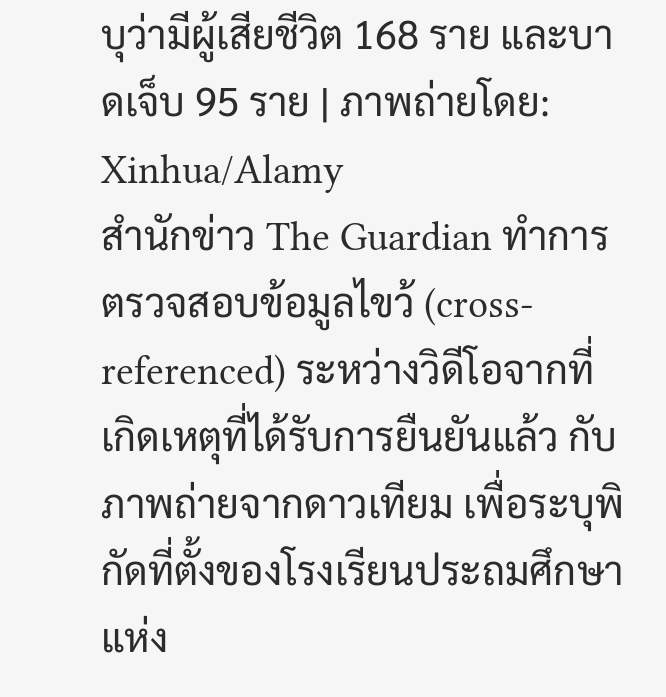บุว่ามีผู้เสียชีวิต 168 ราย และบาดเจ็บ 95 ราย | ภาพถ่ายโดย: Xinhua/Alamy
สำนักข่าว The Guardian ทำการตรวจสอบข้อมูลไขว้ (cross-referenced) ระหว่างวิดีโอจากที่เกิดเหตุที่ได้รับการยืนยันแล้ว กับภาพถ่ายจากดาวเทียม เพื่อระบุพิกัดที่ตั้งของโรงเรียนประถมศึกษาแห่ง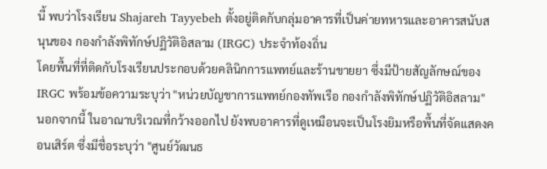นี้ พบว่าโรงเรียน Shajareh Tayyebeh ตั้งอยู่ติดกับกลุ่มอาคารที่เป็นค่ายทหารและอาคารสนับสนุนของ กองกำลังพิทักษ์ปฏิวัติอิสลาม (IRGC) ประจำท้องถิ่น
โดยพื้นที่ที่ติดกับโรงเรียนประกอบด้วยคลินิกการแพทย์และร้านขายยา ซึ่งมีป้ายสัญลักษณ์ของ IRGC พร้อมข้อความระบุว่า "หน่วยบัญชาการแพทย์กองทัพเรือ กองกำลังพิทักษ์ปฏิวัติอิสลาม"
นอกจากนี้ ในอาณาบริเวณที่กว้างออกไป ยังพบอาคารที่ดูเหมือนจะเป็นโรงยิมหรือพื้นที่จัดแสดงคอนเสิร์ต ซึ่งมีชื่อระบุว่า "ศูนย์วัฒนธ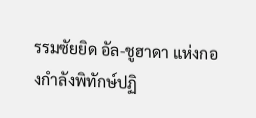รรมซัยยิด อัล-ชูฮาดา แห่งกองกำลังพิทักษ์ปฏิ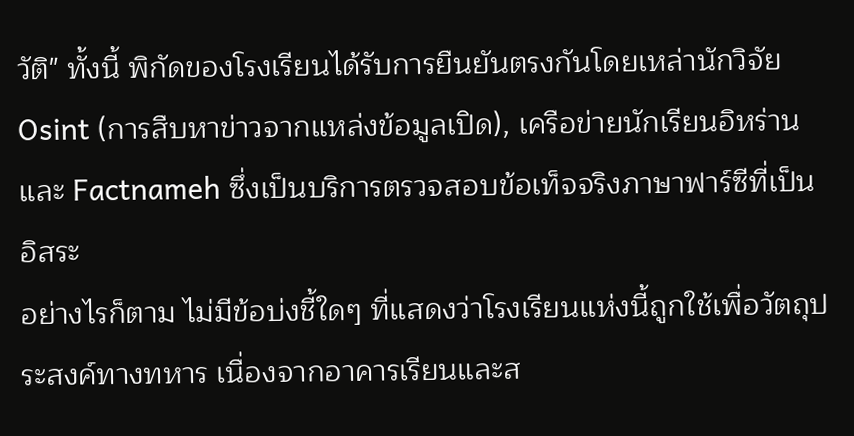วัติ" ทั้งนี้ พิกัดของโรงเรียนได้รับการยืนยันตรงกันโดยเหล่านักวิจัย Osint (การสืบหาข่าวจากแหล่งข้อมูลเปิด), เครือข่ายนักเรียนอิหร่าน และ Factnameh ซึ่งเป็นบริการตรวจสอบข้อเท็จจริงภาษาฟาร์ซีที่เป็นอิสระ
อย่างไรก็ตาม ไม่มีข้อบ่งชี้ใดๆ ที่แสดงว่าโรงเรียนแห่งนี้ถูกใช้เพื่อวัตถุประสงค์ทางทหาร เนื่องจากอาคารเรียนและส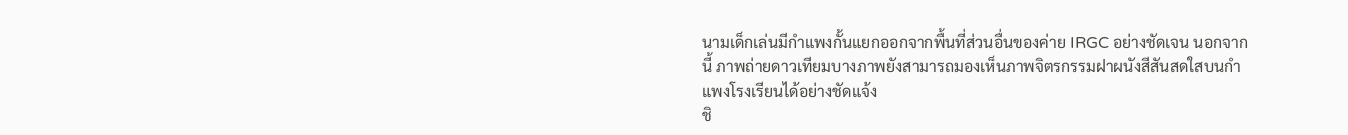นามเด็กเล่นมีกำแพงกั้นแยกออกจากพื้นที่ส่วนอื่นของค่าย IRGC อย่างชัดเจน นอกจากนี้ ภาพถ่ายดาวเทียมบางภาพยังสามารถมองเห็นภาพจิตรกรรมฝาผนังสีสันสดใสบนกำแพงโรงเรียนได้อย่างชัดแจ้ง
ชิ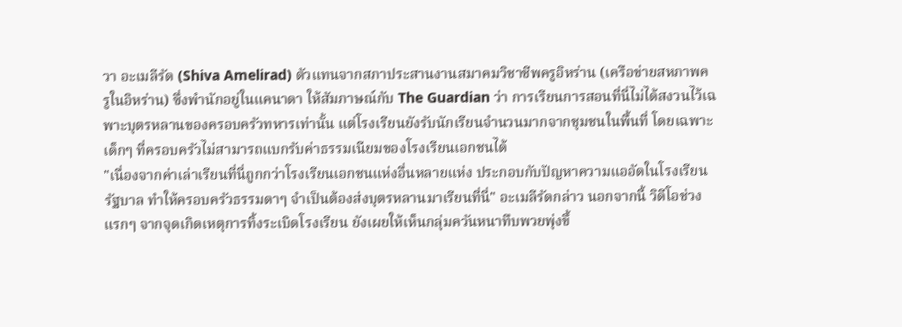วา อะเมลีรัด (Shiva Amelirad) ตัวแทนจากสภาประสานงานสมาคมวิชาชีพครูอิหร่าน (เครือข่ายสหภาพครูในอิหร่าน) ซึ่งพำนักอยู่ในแคนาดา ให้สัมภาษณ์กับ The Guardian ว่า การเรียนการสอนที่นี่ไม่ได้สงวนไว้เฉพาะบุตรหลานของครอบครัวทหารเท่านั้น แต่โรงเรียนยังรับนักเรียนจำนวนมากจากชุมชนในพื้นที่ โดยเฉพาะเด็กๆ ที่ครอบครัวไม่สามารถแบกรับค่าธรรมเนียมของโรงเรียนเอกชนได้
"เนื่องจากค่าเล่าเรียนที่นี่ถูกกว่าโรงเรียนเอกชนแห่งอื่นหลายแห่ง ประกอบกับปัญหาความแออัดในโรงเรียนรัฐบาล ทำให้ครอบครัวธรรมดาๆ จำเป็นต้องส่งบุตรหลานมาเรียนที่นี่" อะเมลีรัดกล่าว นอกจากนี้ วิดีโอช่วงแรกๆ จากจุดเกิดเหตุการทิ้งระเบิดโรงเรียน ยังเผยให้เห็นกลุ่มควันหนาทึบพวยพุ่งขึ้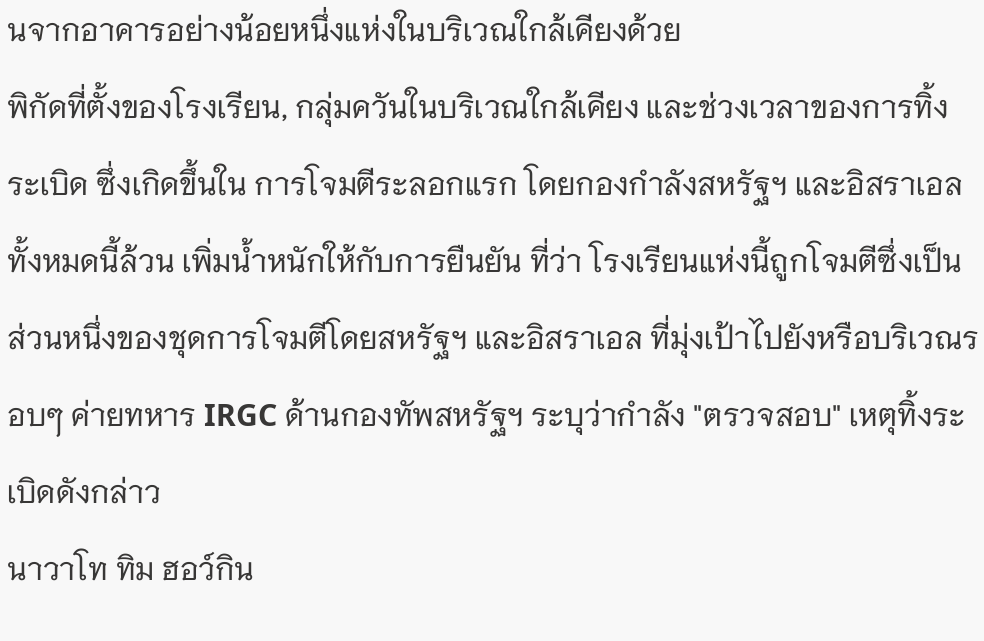นจากอาคารอย่างน้อยหนึ่งแห่งในบริเวณใกล้เคียงด้วย
พิกัดที่ตั้งของโรงเรียน, กลุ่มควันในบริเวณใกล้เคียง และช่วงเวลาของการทิ้งระเบิด ซึ่งเกิดขึ้นใน การโจมตีระลอกแรก โดยกองกำลังสหรัฐฯ และอิสราเอล ทั้งหมดนี้ล้วน เพิ่มน้ำหนักให้กับการยืนยัน ที่ว่า โรงเรียนแห่งนี้ถูกโจมตีซึ่งเป็นส่วนหนึ่งของชุดการโจมตีโดยสหรัฐฯ และอิสราเอล ที่มุ่งเป้าไปยังหรือบริเวณรอบๆ ค่ายทหาร IRGC ด้านกองทัพสหรัฐฯ ระบุว่ากำลัง "ตรวจสอบ" เหตุทิ้งระเบิดดังกล่าว
นาวาโท ทิม ฮอว์กิน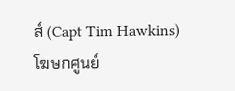ส์ (Capt Tim Hawkins)
โฆษกศูนย์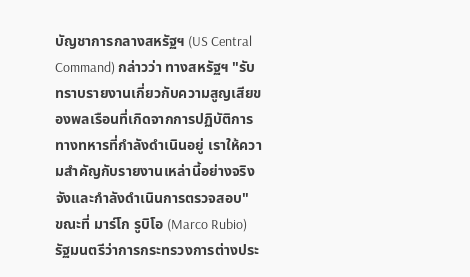บัญชาการกลางสหรัฐฯ (US Central Command) กล่าวว่า ทางสหรัฐฯ "รับทราบรายงานเกี่ยวกับความสูญเสียของพลเรือนที่เกิดจากการปฏิบัติการทางทหารที่กำลังดำเนินอยู่ เราให้ความสำคัญกับรายงานเหล่านี้อย่างจริงจังและกำลังดำเนินการตรวจสอบ"
ขณะที่ มาร์โก รูบิโอ (Marco Rubio) รัฐมนตรีว่าการกระทรวงการต่างประ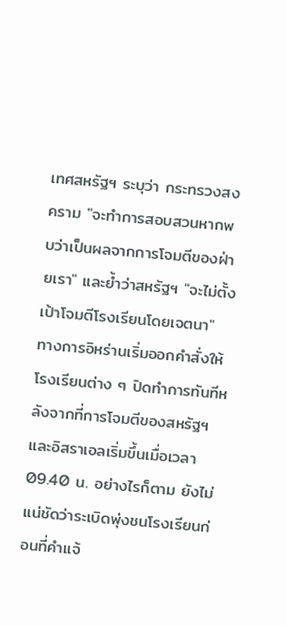เทศสหรัฐฯ ระบุว่า กระทรวงสงคราม "จะทำการสอบสวนหากพบว่าเป็นผลจากการโจมตีของฝ่ายเรา" และย้ำว่าสหรัฐฯ "จะไม่ตั้งเป้าโจมตีโรงเรียนโดยเจตนา"
ทางการอิหร่านเริ่มออกคำสั่งให้โรงเรียนต่าง ๆ ปิดทำการทันทีหลังจากที่การโจมตีของสหรัฐฯ และอิสราเอลเริ่มขึ้นเมื่อเวลา 09.40 น. อย่างไรก็ตาม ยังไม่แน่ชัดว่าระเบิดพุ่งชนโรงเรียนก่อนที่คำแจ้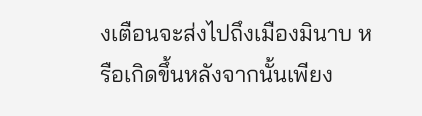งเตือนจะส่งไปถึงเมืองมินาบ หรือเกิดขึ้นหลังจากนั้นเพียง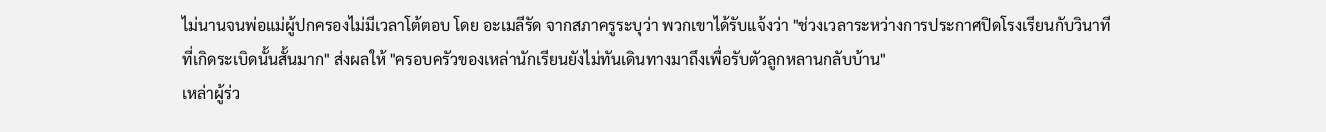ไม่นานจนพ่อแม่ผู้ปกครองไม่มีเวลาโต้ตอบ โดย อะเมลีรัด จากสภาครูระบุว่า พวกเขาได้รับแจ้งว่า "ช่วงเวลาระหว่างการประกาศปิดโรงเรียนกับวินาทีที่เกิดระเบิดนั้นสั้นมาก" ส่งผลให้ "ครอบครัวของเหล่านักเรียนยังไม่ทันเดินทางมาถึงเพื่อรับตัวลูกหลานกลับบ้าน"
เหล่าผู้ร่ว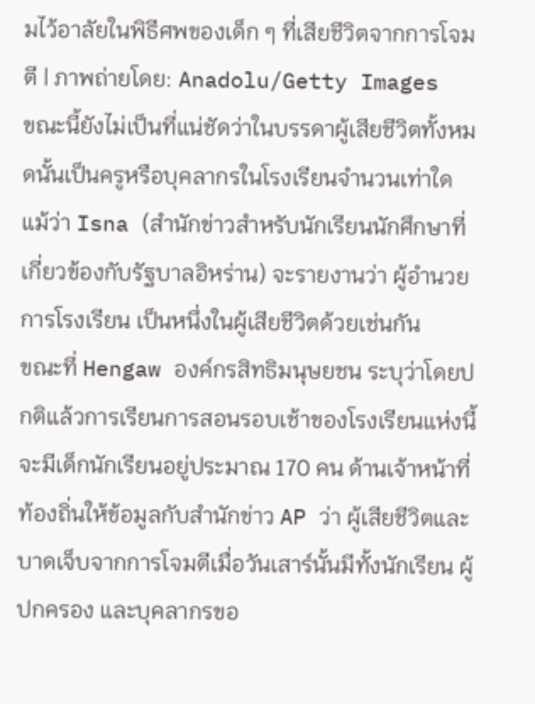มไว้อาลัยในพิธีศพของเด็ก ๆ ที่เสียชีวิตจากการโจมตี | ภาพถ่ายโดย: Anadolu/Getty Images
ขณะนี้ยังไม่เป็นที่แน่ชัดว่าในบรรดาผู้เสียชีวิตทั้งหมดนั้นเป็นครูหรือบุคลากรในโรงเรียนจำนวนเท่าใด แม้ว่า Isna (สำนักข่าวสำหรับนักเรียนนักศึกษาที่เกี่ยวข้องกับรัฐบาลอิหร่าน) จะรายงานว่า ผู้อำนวยการโรงเรียน เป็นหนึ่งในผู้เสียชีวิตด้วยเช่นกัน
ขณะที่ Hengaw องค์กรสิทธิมนุษยชน ระบุว่าโดยปกติแล้วการเรียนการสอนรอบเช้าของโรงเรียนแห่งนี้จะมีเด็กนักเรียนอยู่ประมาณ 170 คน ด้านเจ้าหน้าที่ท้องถิ่นให้ข้อมูลกับสำนักข่าว AP ว่า ผู้เสียชีวิตและบาดเจ็บจากการโจมตีเมื่อวันเสาร์นั้นมีทั้งนักเรียน ผู้ปกครอง และบุคลากรขอ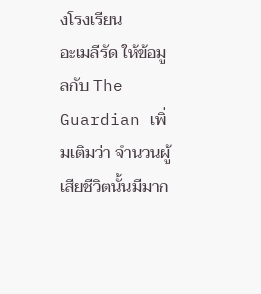งโรงเรียน
อะเมลีรัด ให้ข้อมูลกับ The Guardian เพิ่มเติมว่า จำนวนผู้เสียชีวิตนั้นมีมาก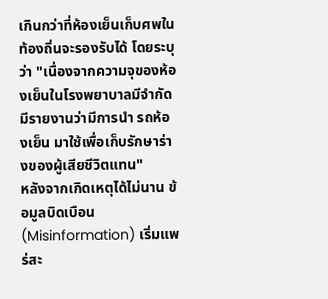เกินกว่าที่ห้องเย็นเก็บศพในท้องถิ่นจะรองรับได้ โดยระบุว่า "เนื่องจากความจุของห้องเย็นในโรงพยาบาลมีจำกัด มีรายงานว่ามีการนำ รถห้องเย็น มาใช้เพื่อเก็บรักษาร่างของผู้เสียชีวิตแทน"
หลังจากเกิดเหตุได้ไม่นาน ข้อมูลบิดเบือน (Misinformation) เริ่มแพร่สะ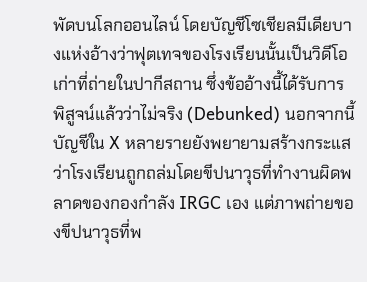พัดบนโลกออนไลน์ โดยบัญชีโซเชียลมีเดียบางแห่งอ้างว่าฟุตเทจของโรงเรียนนั้นเป็นวิดีโอเก่าที่ถ่ายในปากีสถาน ซึ่งข้ออ้างนี้ได้รับการ พิสูจน์แล้วว่าไม่จริง (Debunked) นอกจากนี้ บัญชีใน X หลายรายยังพยายามสร้างกระแสว่าโรงเรียนถูกถล่มโดยขีปนาวุธที่ทำงานผิดพลาดของกองกำลัง IRGC เอง แต่ภาพถ่ายของขีปนาวุธที่พ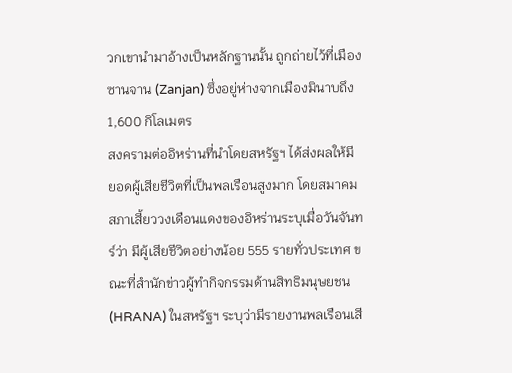วกเขานำมาอ้างเป็นหลักฐานนั้น ถูกถ่ายไว้ที่เมืองซานจาน (Zanjan) ซึ่งอยู่ห่างจากเมืองมินาบถึง 1,600 กิโลเมตร
สงครามต่ออิหร่านที่นำโดยสหรัฐฯ ได้ส่งผลให้มี ยอดผู้เสียชีวิตที่เป็นพลเรือนสูงมาก โดยสมาคมสภาเสี้ยววงเดือนแดงของอิหร่านระบุเมื่อวันจันทร์ว่า มีผู้เสียชีวิตอย่างน้อย 555 รายทั่วประเทศ ขณะที่สำนักข่าวผู้ทำกิจกรรมด้านสิทธิมนุษยชน (HRANA) ในสหรัฐฯ ระบุว่ามีรายงานพลเรือนเสี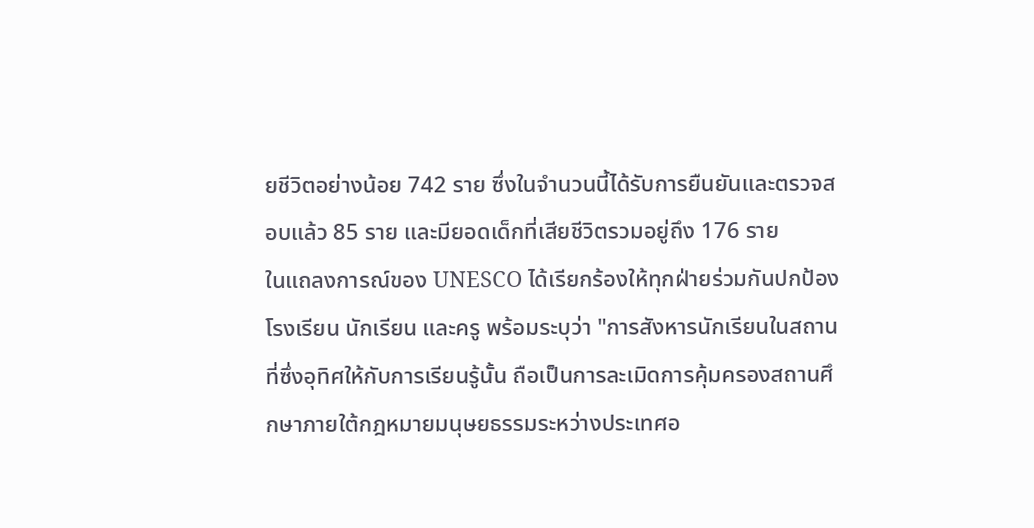ยชีวิตอย่างน้อย 742 ราย ซึ่งในจำนวนนี้ได้รับการยืนยันและตรวจสอบแล้ว 85 ราย และมียอดเด็กที่เสียชีวิตรวมอยู่ถึง 176 ราย
ในแถลงการณ์ของ UNESCO ได้เรียกร้องให้ทุกฝ่ายร่วมกันปกป้องโรงเรียน นักเรียน และครู พร้อมระบุว่า "การสังหารนักเรียนในสถานที่ซึ่งอุทิศให้กับการเรียนรู้นั้น ถือเป็นการละเมิดการคุ้มครองสถานศึกษาภายใต้กฎหมายมนุษยธรรมระหว่างประเทศอ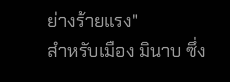ย่างร้ายแรง"
สำหรับเมือง มินาบ ซึ่ง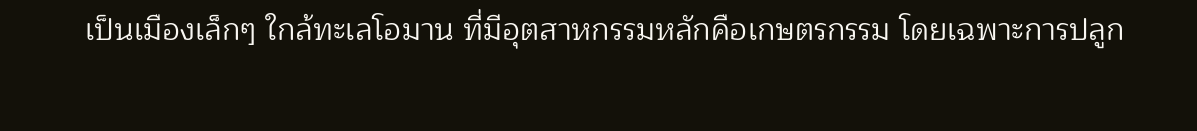เป็นเมืองเล็กๆ ใกล้ทะเลโอมาน ที่มีอุตสาหกรรมหลักคือเกษตรกรรม โดยเฉพาะการปลูก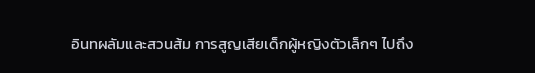อินทผลัมและสวนส้ม การสูญเสียเด็กผู้หญิงตัวเล็กๆ ไปถึง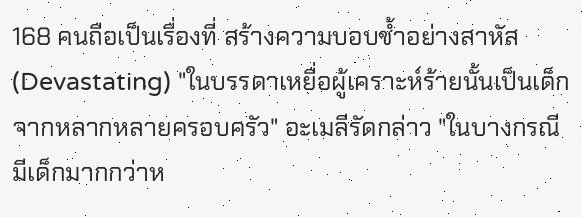168 คนถือเป็นเรื่องที่ สร้างความบอบช้ำอย่างสาหัส (Devastating) "ในบรรดาเหยื่อผู้เคราะห์ร้ายนั้นเป็นเด็กจากหลากหลายครอบครัว" อะเมลีรัดกล่าว "ในบางกรณี มีเด็กมากกว่าห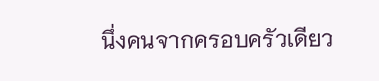นึ่งคนจากครอบครัวเดียว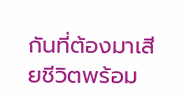กันที่ต้องมาเสียชีวิตพร้อม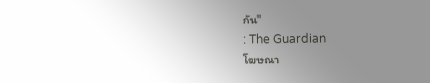กัน"
: The Guardian
โฆษณา